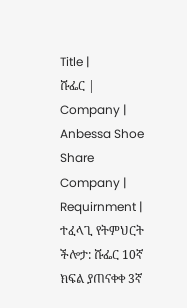Title |
ሹፌር |
Company |
Anbessa Shoe Share Company |
Requirnment |
ተፈላጊ የትምህርት ችሎታ: ሹፌር 10ኛ ክፍል ያጠናቀቀ 3ኛ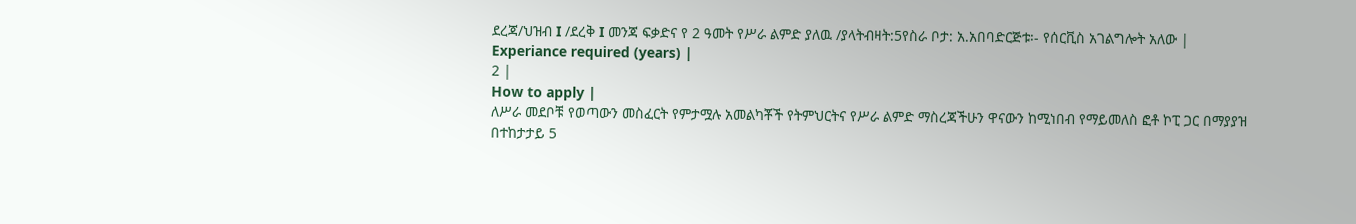ደረጃ/ህዝብ I /ደረቅ I መንጃ ፍቃድና የ 2 ዓመት የሥራ ልምድ ያለዉ /ያላትብዛት:5የስራ ቦታ: አ.አበባድርጅቱ፡- የሰርቪስ አገልግሎት አለው |
Experiance required (years) |
2 |
How to apply |
ለሥራ መደቦቹ የወጣውን መስፈርት የምታሟሉ አመልካቾች የትምህርትና የሥራ ልምድ ማስረጃችሁን ዋናውን ከሚነበብ የማይመለስ ፎቶ ኮፒ ጋር በማያያዝ በተከታታይ 5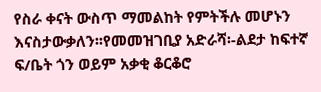የስራ ቀናት ውስጥ ማመልከት የምትችሉ መሆኑን እናስታውቃለን፡፡የመመዝገቢያ አድራሻ፡-ልደታ ከፍተኛ ፍ/ቤት ጎን ወይም አቃቂ ቆርቆሮ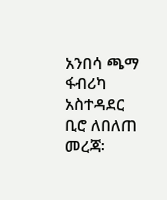አንበሳ ጫማ ፋብሪካ አስተዳደር ቢሮ ለበለጠ መረጃ፡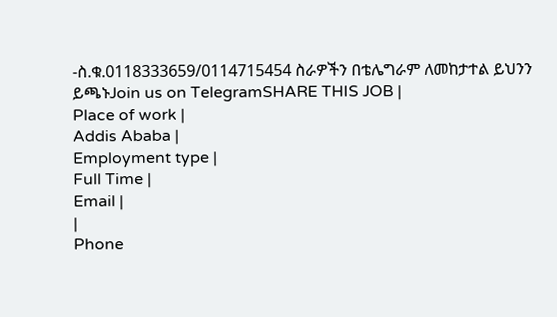-ስ.ቁ.0118333659/0114715454 ስራዎችን በቴሌግራም ለመከታተል ይህንን ይጫኑJoin us on TelegramSHARE THIS JOB |
Place of work |
Addis Ababa |
Employment type |
Full Time |
Email |
|
Phone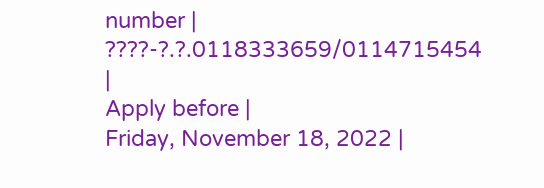number |
????-?.?.0118333659/0114715454 |
Apply before |
Friday, November 18, 2022 |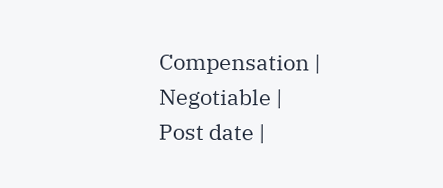Compensation |
Negotiable |
Post date |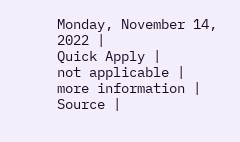Monday, November 14, 2022 |
Quick Apply |
not applicable |
more information |
Source |